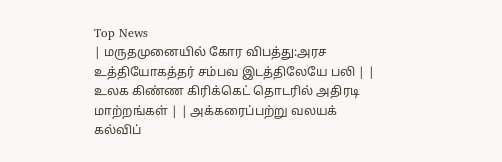Top News
| மருதமுனையில் கோர விபத்து:அரச உத்தியோகத்தர் சம்பவ இடத்திலேயே பலி | | உலக கிண்ண கிரிக்கெட் தொடரில் அதிரடி மாற்றங்கள் | | அக்கரைப்பற்று வலயக் கல்விப்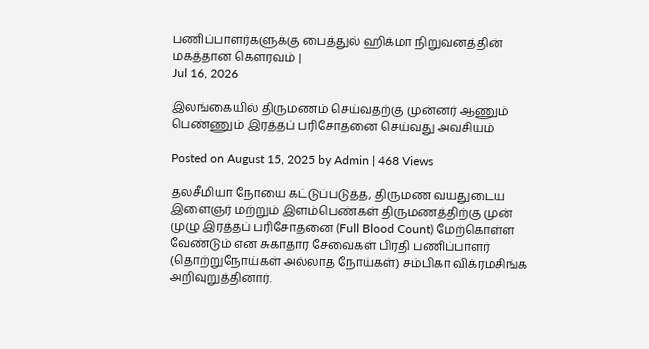பணிப்பாளர்களுக்கு பைத்துல் ஹிக்மா நிறுவனத்தின் மகத்தான கௌரவம் |
Jul 16, 2026

இலங்கையில் திருமணம் செய்வதற்கு முன்னர் ஆணும் பெண்ணும் இரத்தப் பரிசோதனை செய்வது அவசியம்

Posted on August 15, 2025 by Admin | 468 Views

தலசீமியா நோயை கட்டுப்படுத்த, திருமண வயதுடைய இளைஞர் மற்றும் இளம்பெண்கள் திருமணத்திற்கு முன் முழு இரத்தப் பரிசோதனை (Full Blood Count) மேற்கொள்ள வேண்டும் என சுகாதார சேவைகள் பிரதி பணிப்பாளர் (தொற்றுநோய்கள் அல்லாத நோய்கள்) சம்பிகா விக்ரமசிங்க அறிவுறுத்தினார்.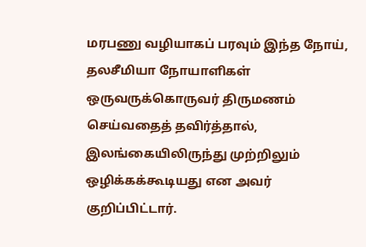மரபணு வழியாகப் பரவும் இந்த நோய், தலசீமியா நோயாளிகள் ஒருவருக்கொருவர் திருமணம் செய்வதைத் தவிர்த்தால், இலங்கையிலிருந்து முற்றிலும் ஒழிக்கக்கூடியது என அவர் குறிப்பிட்டார்.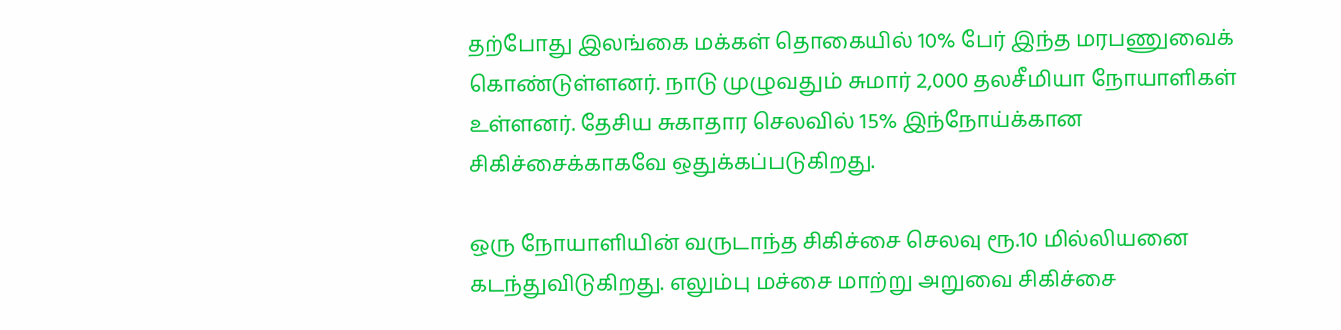தற்போது இலங்கை மக்கள் தொகையில் 10% பேர் இந்த மரபணுவைக் கொண்டுள்ளனர். நாடு முழுவதும் சுமார் 2,000 தலசீமியா நோயாளிகள் உள்ளனர். தேசிய சுகாதார செலவில் 15% இந்நோய்க்கான சிகிச்சைக்காகவே ஒதுக்கப்படுகிறது.

ஒரு நோயாளியின் வருடாந்த சிகிச்சை செலவு ரூ.10 மில்லியனை கடந்துவிடுகிறது. எலும்பு மச்சை மாற்று அறுவை சிகிச்சை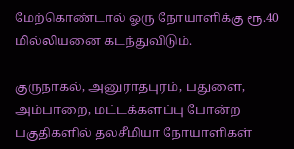மேற்கொண்டால் ஓரு நோயாளிக்கு ரூ.40 மில்லியனை கடந்துவிடும்.

குருநாகல், அனுராதபுரம், பதுளை, அம்பாறை, மட்டக்களப்பு போன்ற பகுதிகளில் தலசீமியா நோயாளிகள்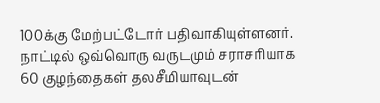100க்கு மேற்பட்டோர் பதிவாகியுள்ளனர். நாட்டில் ஒவ்வொரு வருடமும் சராசரியாக 60 குழந்தைகள் தலசீமியாவுடன்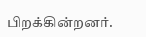பிறக்கின்றனர்.